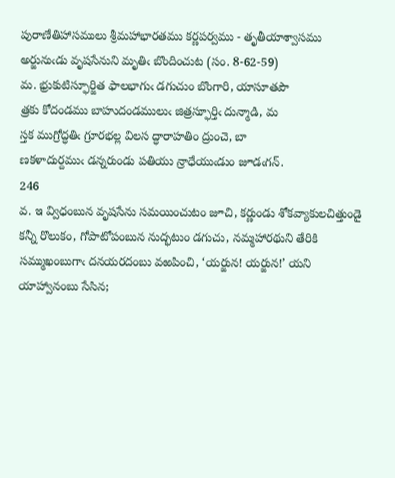పురాణేతిహాసములు శ్రీమహాభారతము కర్ణపర్వము - తృతీయాశ్వాసము
అర్జునుఁడు వృషసేనుని మృతిఁ బొందించుట (సం. 8-62-59)
మ. భ్రుకుటిస్ఫూర్జిత ఫాలభాగుఁ డగుచుం బొంగారి, యాసూతపౌ
త్రకు కోదండము బాహుదండములుఁ జిత్రస్ఫూర్తిఁ దున్మాడి, మ
స్తక ముగ్రోద్ధతిఁ గ్రూరభల్ల విలస ద్ధారాహతిం ద్రుంచె, బా
ణకళాదుర్దముఁ డన్నరుండు పతియు న్రాధేయుఁడుం జూడఁగన్‌.
246
వ. ఇ వ్విధంబున వృషసేను సమయించుటం జూచి, కర్ణుండు శోకవ్యాకులచిత్తుండై కన్నీ రొలుకం, గోపాటోపంబున నుద్భటుం డగుచు, నమ్మహారథుని తేరికి సమ్ముఖంబుగాఁ దనయరదంబు వఱపించి, ‘యర్జున! యర్జున!’ యని యాహ్వానంబు సేసిన;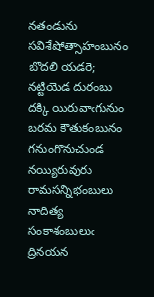నతండును సవిశేషోత్సాహంబునం బొదలి యడరె; నట్టియెడ దురంబు దక్కి యిరువాఁగునుం బరమ కౌతుకంబునం గనుంగొనుచుండ నయ్యిరువురు రామసన్నిభంబులు నాదిత్య సంకాశంబులుఁ ద్రినయన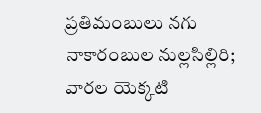ప్రతిమంబులు నగు నాకారంబుల నుల్లసిల్లిరి; వారల యెక్కటి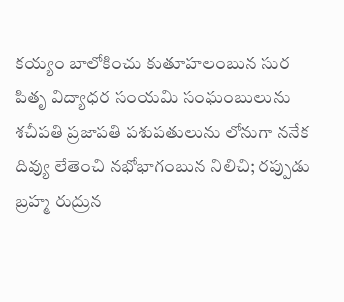కయ్యం బాలోకించు కుతూహలంబున సుర పితృ విద్యాధర సంయమి సంఘంబులును శచీపతి ప్రజాపతి పశుపతులును లోనుగా ననేక దివ్యు లేతెంచి నభోభాగంబున నిలిచి; రప్పుడు బ్రహ్మ రుద్రున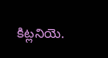కిట్లనియె.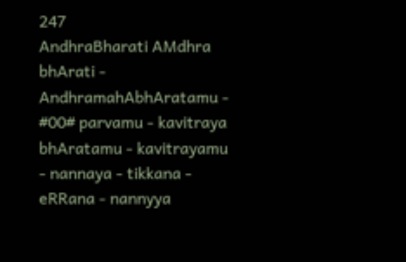247
AndhraBharati AMdhra bhArati - AndhramahAbhAratamu - #00# parvamu - kavitraya bhAratamu - kavitrayamu - nannaya - tikkana - eRRana - nannyya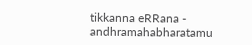tikkanna eRRana - andhramahabharatamu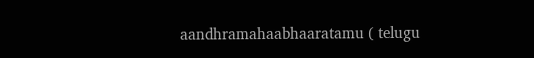aandhramahaabhaaratamu ( telugu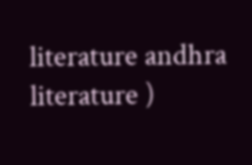literature andhra literature )